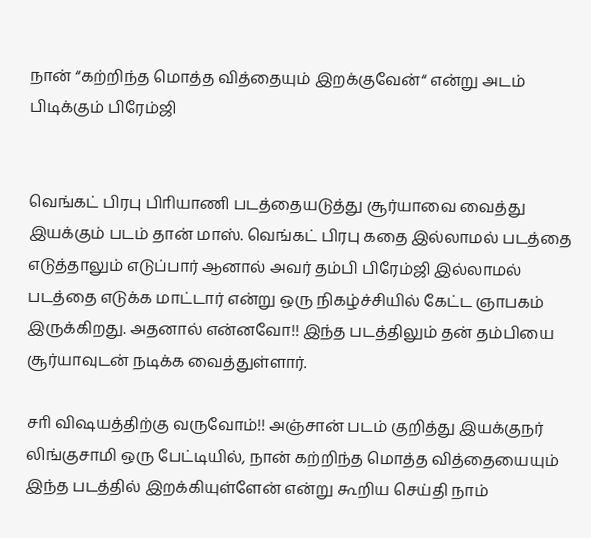நான் “கற்றிந்த மொத்த வித்தையும் இறக்குவேன்“ என்று அடம் பிடிக்கும் பிரேம்ஜி


வெங்கட் பிரபு பிாியாணி படத்தையடுத்து சூர்யாவை வைத்து இயக்கும் படம் தான் மாஸ். வெங்கட் பிரபு கதை இல்லாமல் படத்தை எடுத்தாலும் எடுப்பார் ஆனால் அவர் தம்பி பிரேம்ஜி இல்லாமல் படத்தை எடுக்க மாட்டார் என்று ஒரு நிகழ்ச்சியில் கேட்ட ஞாபகம் இருக்கிறது. அதனால் என்னவோ!! இந்த படத்திலும் தன் தம்பியை சூர்யாவுடன் நடிக்க வைத்துள்ளார்.

சாி விஷயத்திற்கு வருவோம்!! அஞ்சான் படம் குறித்து இயக்குநர் லிங்குசாமி ஒரு பேட்டியில், நான் கற்றிந்த மொத்த வித்தையையும் இந்த படத்தில் இறக்கியுள்ளேன் என்று கூறிய செய்தி நாம்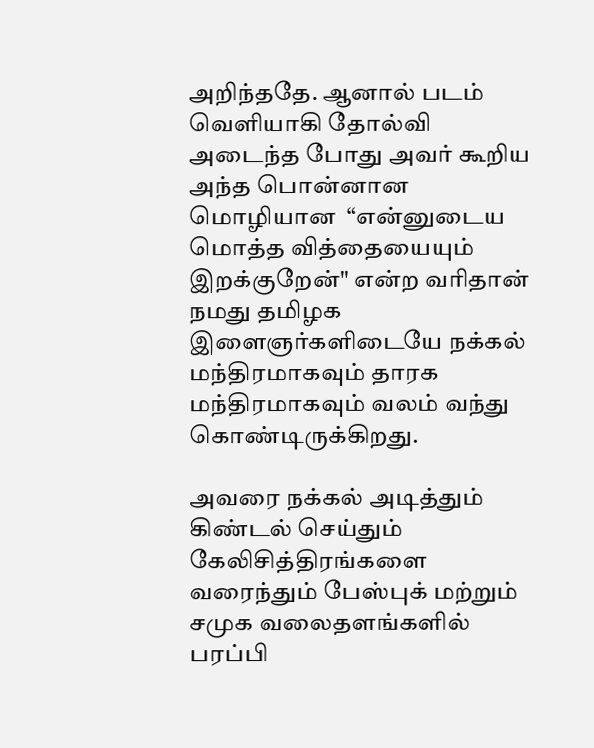அறிந்ததே. ஆனால் படம் வெளியாகி தோல்வி அடைந்த போது அவர் கூறிய அந்த பொன்னான மொழியான  “என்னுடைய மொத்த வித்தையையும் இறக்குறேன்" என்ற வரிதான் நமது தமிழக இளைஞர்களிடையே நக்கல் மந்திரமாகவும் தாரக மந்திரமாகவும் வலம் வந்து கொண்டிருக்கிறது.

அவரை நக்கல் அடித்தும் கிண்டல் செய்தும் கேலிசித்திரங்களை வரைந்தும் பேஸ்புக் மற்றும் சமுக வலைதளங்களில் பரப்பி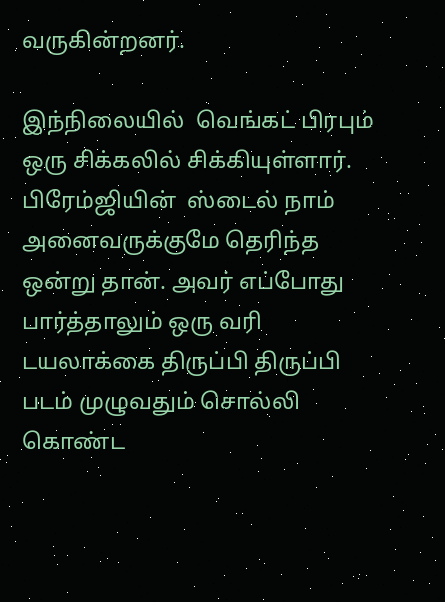வருகின்றனர்.

இந்நிலையில்  வெங்கட் பிரபும்  ஒரு சிக்கலில் சிக்கியுள்ளார். பிரேம்ஜியின்  ஸ்டைல் நாம் அனைவருக்குமே தெரிந்த ஒன்று தான். அவர் எப்போது பார்த்தாலும் ஒரு வரி டயலாக்கை திருப்பி திருப்பி படம் முழுவதும் சொல்லி கொண்ட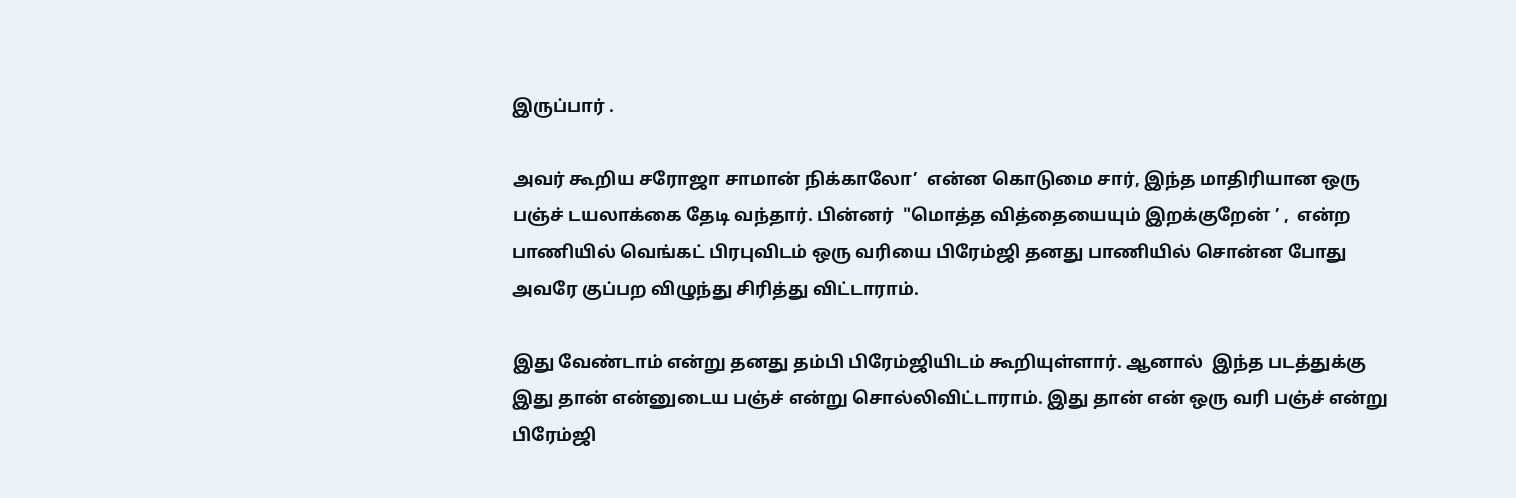இருப்பார் .

அவர் கூறிய சரோஜா சாமான் நிக்காலோ’  என்ன கொடுமை சார், இந்த மாதிரியான ஒரு பஞ்ச் டயலாக்கை தேடி வந்தார். பின்னர்  "மொத்த வித்தையையும் இறக்குறேன் ’ ,  என்ற பாணியில் வெங்கட் பிரபுவிடம் ஒரு வரியை பிரேம்ஜி தனது பாணியில் சொன்ன போது அவரே குப்பற விழுந்து சிரித்து விட்டாராம்.

இது வேண்டாம் என்று தனது தம்பி பிரேம்ஜியிடம் கூறியுள்ளார். ஆனால்  இந்த படத்துக்கு இது தான் என்னுடைய பஞ்ச் என்று சொல்லிவிட்டாராம். இது தான் என் ஒரு வரி பஞ்ச் என்று பிரேம்ஜி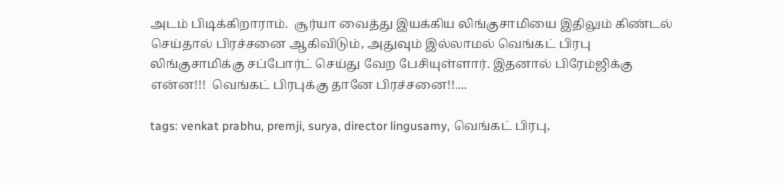அடம் பிடிக்கிறாராம்.  சூர்யா வைத்து இயக்கிய லிங்குசாமியை இதிலும் கிண்டல் செய்தால் பிரச்சனை ஆகிவிடும், அதுவும் இல்லாமல் வெங்கட் பிரபு லிங்குசாமிக்கு சப்போர்ட் செய்து வேற பேசியுள்ளார். இதனால் பிரேம்ஜிக்கு என்ன!!!  வெங்கட் பிரபுக்கு தானே பிரச்சனை!!....

tags: venkat prabhu, premji, surya, director lingusamy, வெங்கட் பிரபு,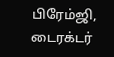பிரேம்ஜி, டைரக்டர்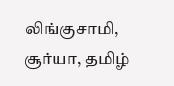லிங்குசாமி, சூர்யா, தமிழ்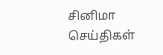சினிமா செய்திகள்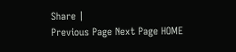Share |
Previous Page Next Page HOME